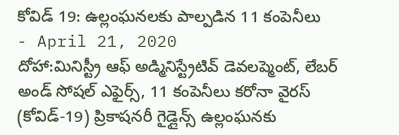కోవిడ్ 19: ఉల్లంఘనలకు పాల్పడిన 11 కంపెనీలు
- April 21, 2020
దోహా:మినిస్ట్రీ ఆఫ్ అడ్మినిస్ట్రేటివ్ డెవలప్మెంట్, లేబర్ అండ్ సోషల్ ఎఫైర్స్, 11 కంపెనీలు కరోనా వైరస్ (కోవిడ్-19) ప్రికాషనరీ గైడ్లైన్స్ ఉల్లంఘనకు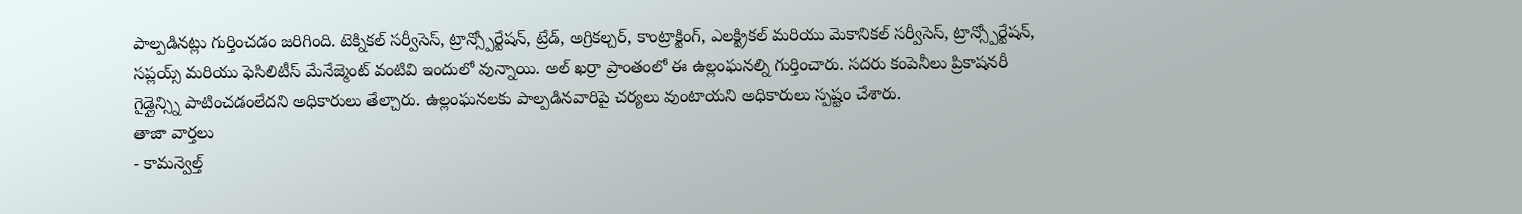పాల్పడినట్లు గుర్తించడం జరిగింది. టెక్నికల్ సర్వీసెస్, ట్రాన్స్పోర్టేషన్, ట్రేడ్, అగ్రికల్చర్, కాంట్రాక్టింగ్, ఎలక్ట్రికల్ మరియు మెకానికల్ సర్వీసెస్, ట్రాన్స్పోర్టేషన్, సప్లయ్స్ మరియు ఫెసిలిటీస్ మేనేజ్మెంట్ వంటివి ఇందులో వున్నాయి. అల్ ఖర్రా ప్రాంతంలో ఈ ఉల్లంఘనల్ని గుర్తించారు. సదరు కంపెనీలు ప్రికాషనరీ గైడ్లైన్స్ని పాటించడంలేదని అధికారులు తేల్చారు. ఉల్లంఘనలకు పాల్పడినవారిపై చర్యలు వుంటాయని అధికారులు స్పష్టం చేశారు.
తాజా వార్తలు
- కామన్వెల్త్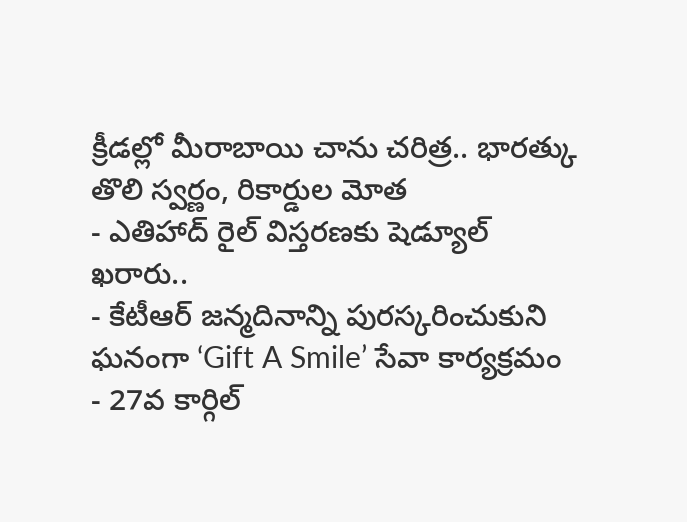క్రీడల్లో మీరాబాయి చాను చరిత్ర.. భారత్కు తొలి స్వర్ణం, రికార్డుల మోత
- ఎతిహాద్ రైల్ విస్తరణకు షెడ్యూల్ ఖరారు..
- కేటీఆర్ జన్మదినాన్ని పురస్కరించుకుని ఘనంగా ‘Gift A Smile’ సేవా కార్యక్రమం
- 27వ కార్గిల్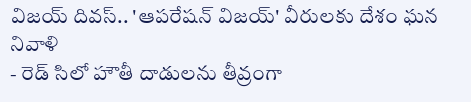విజయ్ దివస్.. 'ఆపరేషన్ విజయ్' వీరులకు దేశం ఘన నివాళి
- రెడ్ సిలో హౌతీ దాడులను తీవ్రంగా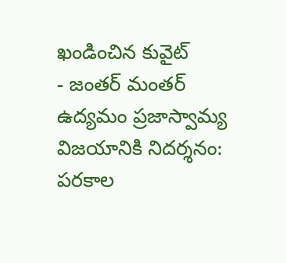ఖండించిన కువైట్
- జంతర్ మంతర్ ఉద్యమం ప్రజాస్వామ్య విజయానికి నిదర్శనం: పరకాల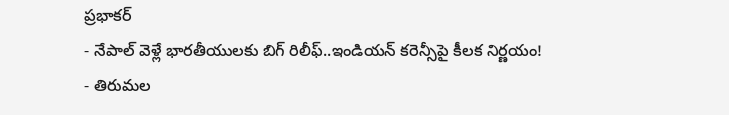ప్రభాకర్
- నేపాల్ వెళ్లే భారతీయులకు బిగ్ రిలీఫ్..ఇండియన్ కరెన్సీపై కీలక నిర్ణయం!
- తిరుమల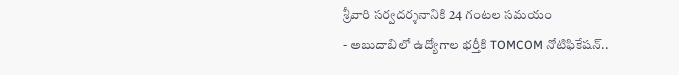శ్రీవారి సర్వదర్శనానికి 24 గంటల సమయం
- అబుదాబిలో ఉద్యోగాల భర్తీకి TOMCOM నోటిఫికేషన్..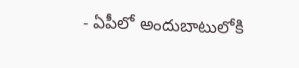- ఏపీలో అందుబాటులోకి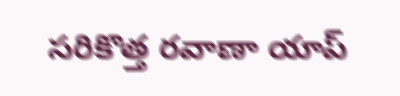సరికొత్త రవాణా యాప్